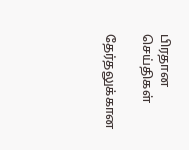பிரதான செய்திகள்

தேர்தலுக்கான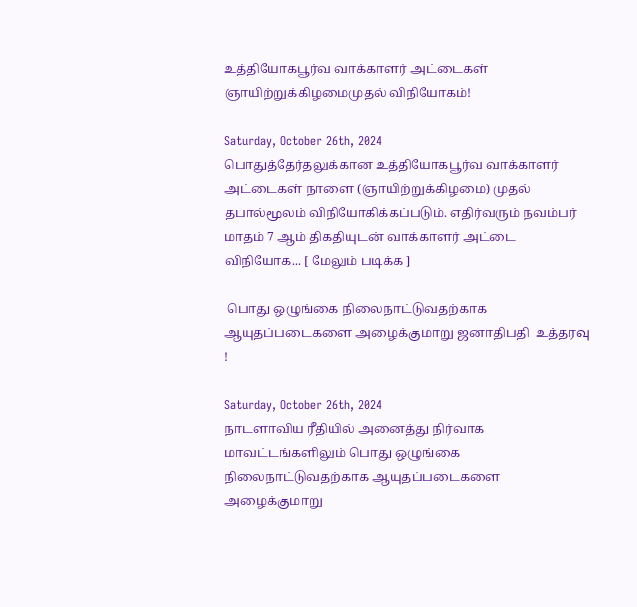உத்தியோகபூர்வ வாக்காளர் அட்டைகள் ஞாயிற்றுக்கிழமைமுதல் விநியோகம்!

Saturday, October 26th, 2024
பொதுத்தேர்தலுக்கான உத்தியோகபூர்வ வாக்காளர் அட்டைகள் நாளை (ஞாயிற்றுக்கிழமை) முதல் தபால்மூலம் விநியோகிக்கப்படும். எதிர்வரும் நவம்பர் மாதம் 7 ஆம் திகதியுடன் வாக்காளர் அட்டை விநியோக... [ மேலும் படிக்க ]

 பொது ஒழுங்கை நிலைநாட்டுவதற்காக ஆயுதப்படைகளை அழைக்குமாறு ஜனாதிபதி  உத்தரவு !

Saturday, October 26th, 2024
நாடளாவிய ரீதியில் அனைத்து நிர்வாக மாவட்டங்களிலும் பொது ஒழுங்கை நிலைநாட்டுவதற்காக ஆயுதப்படைகளை அழைக்குமாறு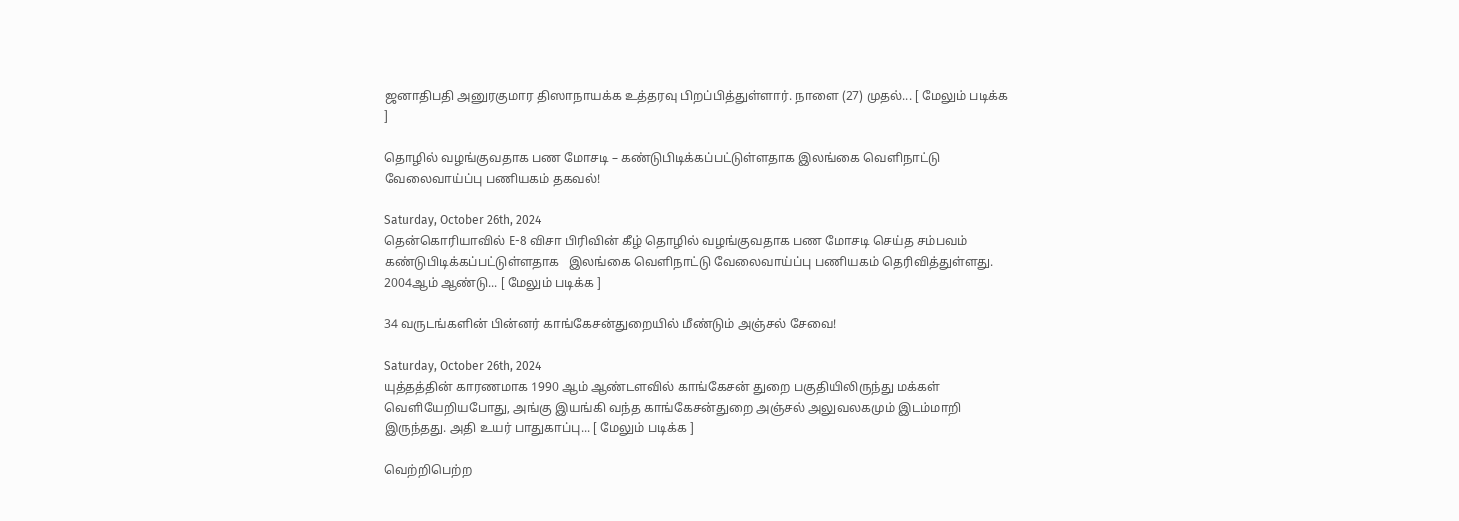ஜனாதிபதி அனுரகுமார திஸாநாயக்க உத்தரவு பிறப்பித்துள்ளார். நாளை (27) முதல்... [ மேலும் படிக்க ]

தொழில் வழங்குவதாக பண மோசடி – கண்டுபிடிக்கப்பட்டுள்ளதாக இலங்கை வெளிநாட்டு வேலைவாய்ப்பு பணியகம் தகவல்!

Saturday, October 26th, 2024
தென்கொரியாவில் E-8 விசா பிரிவின் கீழ் தொழில் வழங்குவதாக பண மோசடி செய்த சம்பவம் கண்டுபிடிக்கப்பட்டுள்ளதாக   இலங்கை வெளிநாட்டு வேலைவாய்ப்பு பணியகம் தெரிவித்துள்ளது. 2004ஆம் ஆண்டு... [ மேலும் படிக்க ]

34 வருடங்களின் பின்னர் காங்கேசன்துறையில் மீண்டும் அஞ்சல் சேவை!

Saturday, October 26th, 2024
யுத்தத்தின் காரணமாக 1990 ஆம் ஆண்டளவில் காங்கேசன் துறை பகுதியிலிருந்து மக்கள் வெளியேறியபோது, அங்கு இயங்கி வந்த காங்கேசன்துறை அஞ்சல் அலுவலகமும் இடம்மாறி இருந்தது. அதி உயர் பாதுகாப்பு... [ மேலும் படிக்க ]

வெற்றிபெற்ற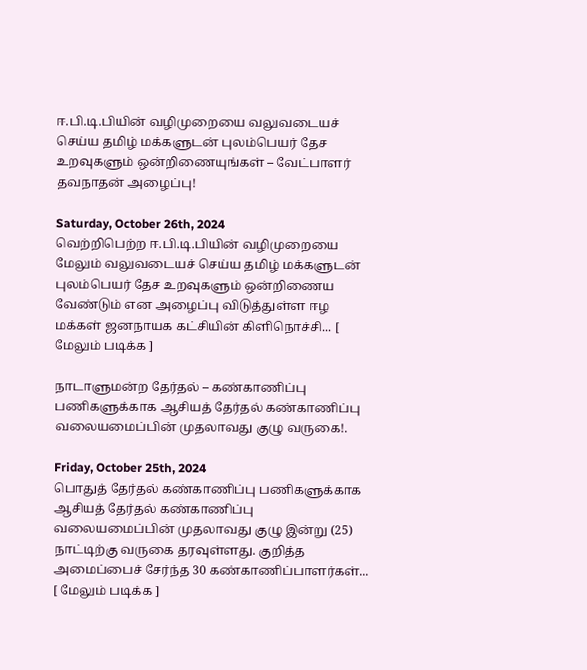ஈ.பி.டி.பியின் வழிமுறையை வலுவடையச் செய்ய தமிழ் மக்களுடன் புலம்பெயர் தேச உறவுகளும் ஒன்றிணையுங்கள் – வேட்பாளர் தவநாதன் அழைப்பு!

Saturday, October 26th, 2024
வெற்றிபெற்ற ஈ.பி.டி.பியின் வழிமுறையை மேலும் வலுவடையச் செய்ய தமிழ் மக்களுடன் புலம்பெயர் தேச உறவுகளும் ஒன்றிணைய வேண்டும் என அழைப்பு விடுத்துள்ள ஈழ மக்கள் ஜனநாயக கட்சியின் கிளிநொச்சி... [ மேலும் படிக்க ]

நாடாளுமன்ற தேர்தல் – கண்காணிப்பு பணிகளுக்காக ஆசியத் தேர்தல் கண்காணிப்பு வலையமைப்பின் முதலாவது குழு வருகை!.

Friday, October 25th, 2024
பொதுத் தேர்தல் கண்காணிப்பு பணிகளுக்காக ஆசியத் தேர்தல் கண்காணிப்பு வலையமைப்பின் முதலாவது குழு இன்று (25) நாட்டிற்கு வருகை தரவுள்ளது. குறித்த அமைப்பைச் சேர்ந்த 30 கண்காணிப்பாளர்கள்... [ மேலும் படிக்க ]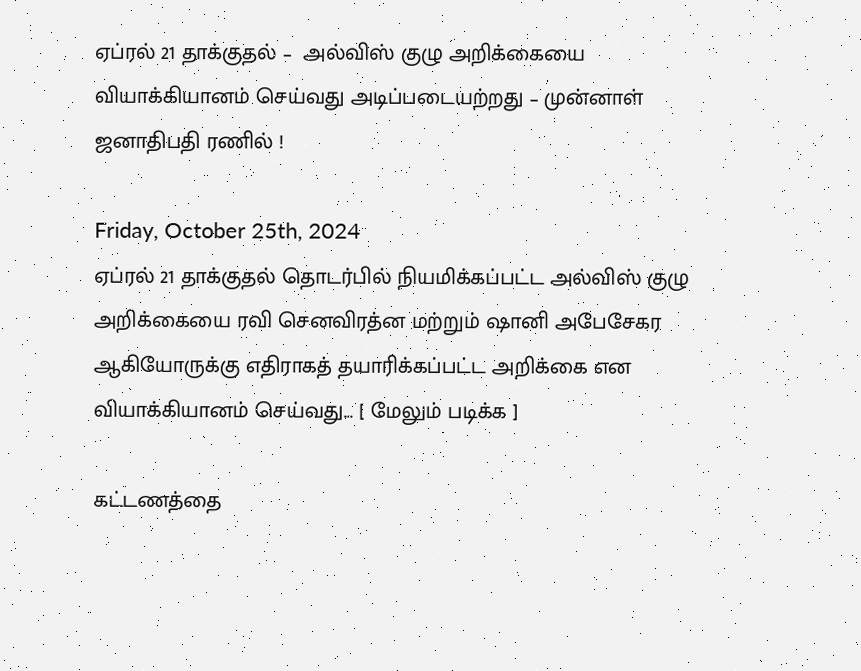ஏப்ரல் 21 தாக்குதல் –  அல்விஸ் குழு அறிக்கையை வியாக்கியானம் செய்வது அடிப்படையற்றது – முன்னாள் ஜனாதிபதி ரணில் !

Friday, October 25th, 2024
ஏப்ரல் 21 தாக்குதல் தொடர்பில் நியமிக்கப்பட்ட அல்விஸ் குழு அறிக்கையை ரவி செனவிரத்ன மற்றும் ஷானி அபேசேகர ஆகியோருக்கு எதிராகத் தயாரிக்கப்பட்ட அறிக்கை என வியாக்கியானம் செய்வது... [ மேலும் படிக்க ]

கட்டணத்தை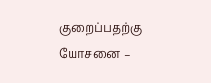குறைப்பதற்கு யோசனை –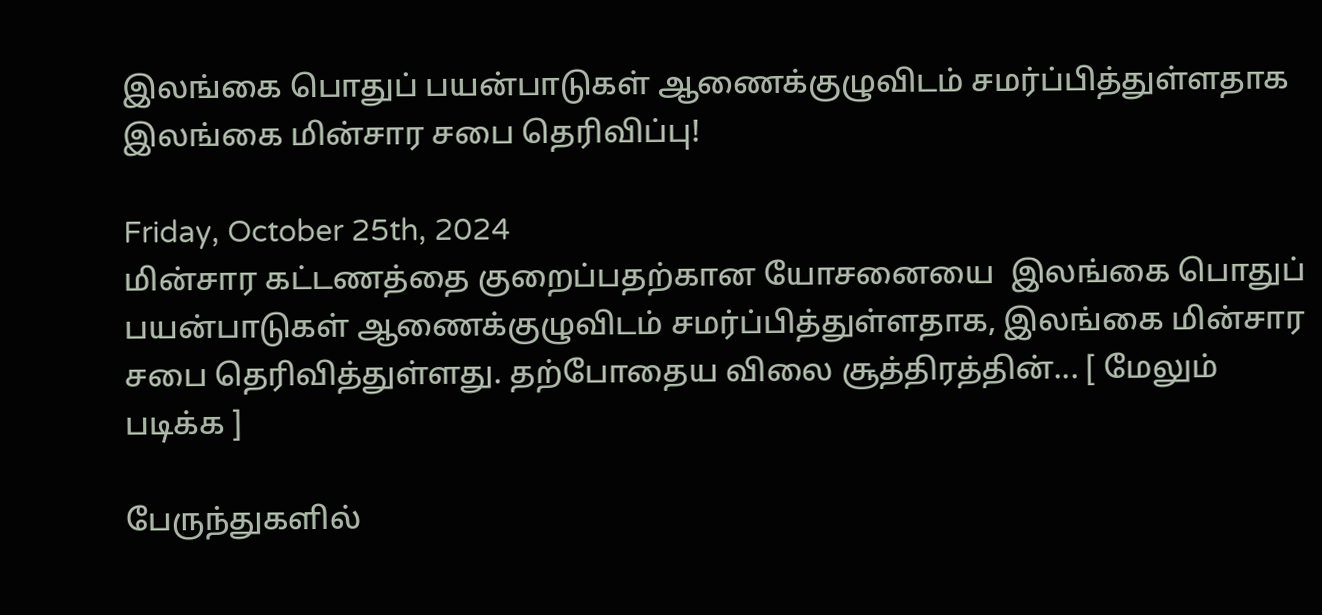இலங்கை பொதுப் பயன்பாடுகள் ஆணைக்குழுவிடம் சமர்ப்பித்துள்ளதாக இலங்கை மின்சார சபை தெரிவிப்பு!

Friday, October 25th, 2024
மின்சார கட்டணத்தை குறைப்பதற்கான யோசனையை  இலங்கை பொதுப் பயன்பாடுகள் ஆணைக்குழுவிடம் சமர்ப்பித்துள்ளதாக, இலங்கை மின்சார சபை தெரிவித்துள்ளது. தற்போதைய விலை சூத்திரத்தின்... [ மேலும் படிக்க ]

பேருந்துகளில்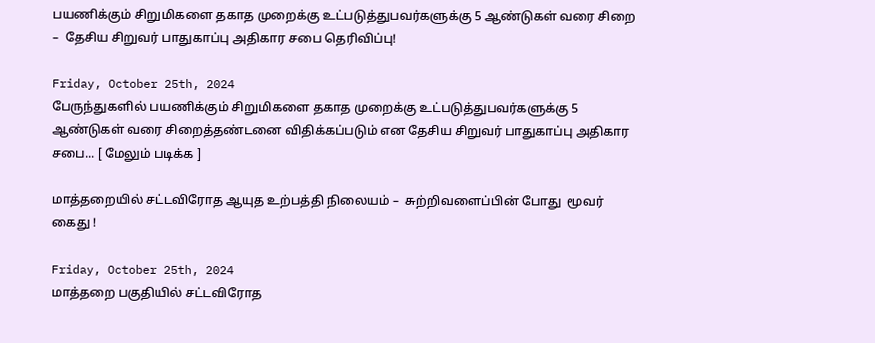பயணிக்கும் சிறுமிகளை தகாத முறைக்கு உட்படுத்துபவர்களுக்கு 5 ஆண்டுகள் வரை சிறை –  தேசிய சிறுவர் பாதுகாப்பு அதிகார சபை தெரிவிப்பு!

Friday, October 25th, 2024
பேருந்துகளில் பயணிக்கும் சிறுமிகளை தகாத முறைக்கு உட்படுத்துபவர்களுக்கு 5 ஆண்டுகள் வரை சிறைத்தண்டனை விதிக்கப்படும் என தேசிய சிறுவர் பாதுகாப்பு அதிகார சபை... [ மேலும் படிக்க ]

மாத்தறையில் சட்டவிரோத ஆயுத உற்பத்தி நிலையம் –  சுற்றிவளைப்பின் போது  மூவர் கைது !

Friday, October 25th, 2024
மாத்தறை பகுதியில் சட்டவிரோத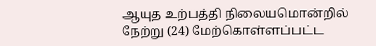ஆயுத உற்பத்தி நிலையமொன்றில் நேற்று (24) மேற்கொள்ளப்பட்ட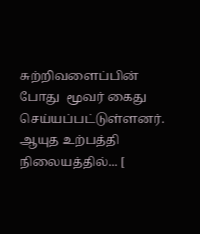சுற்றிவளைப்பின் போது  மூவர் கைது செய்யப்பட்டுள்ளனர். ஆயுத உற்பத்தி நிலையத்தில்... [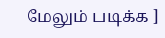மேலும் படிக்க ]